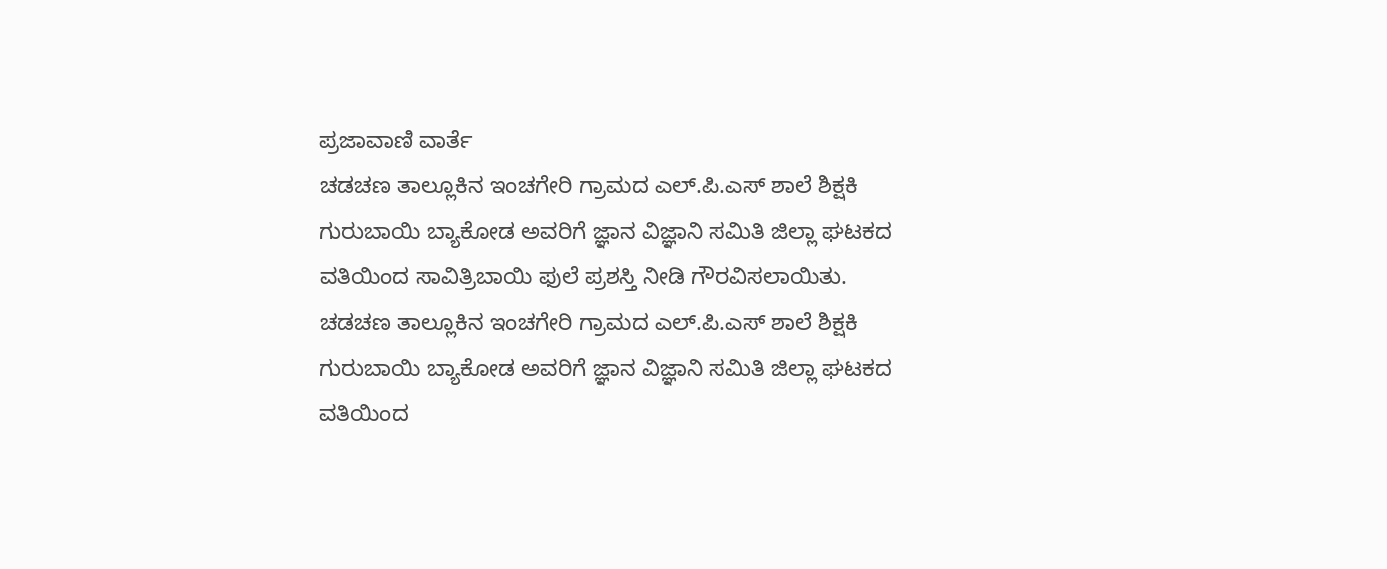ಪ್ರಜಾವಾಣಿ ವಾರ್ತೆ
ಚಡಚಣ ತಾಲ್ಲೂಕಿನ ಇಂಚಗೇರಿ ಗ್ರಾಮದ ಎಲ್.ಪಿ.ಎಸ್ ಶಾಲೆ ಶಿಕ್ಷಕಿ ಗುರುಬಾಯಿ ಬ್ಯಾಕೋಡ ಅವರಿಗೆ ಜ್ಞಾನ ವಿಜ್ಞಾನಿ ಸಮಿತಿ ಜಿಲ್ಲಾ ಘಟಕದ ವತಿಯಿಂದ ಸಾವಿತ್ರಿಬಾಯಿ ಫುಲೆ ಪ್ರಶಸ್ತಿ ನೀಡಿ ಗೌರವಿಸಲಾಯಿತು.
ಚಡಚಣ ತಾಲ್ಲೂಕಿನ ಇಂಚಗೇರಿ ಗ್ರಾಮದ ಎಲ್.ಪಿ.ಎಸ್ ಶಾಲೆ ಶಿಕ್ಷಕಿ ಗುರುಬಾಯಿ ಬ್ಯಾಕೋಡ ಅವರಿಗೆ ಜ್ಞಾನ ವಿಜ್ಞಾನಿ ಸಮಿತಿ ಜಿಲ್ಲಾ ಘಟಕದ ವತಿಯಿಂದ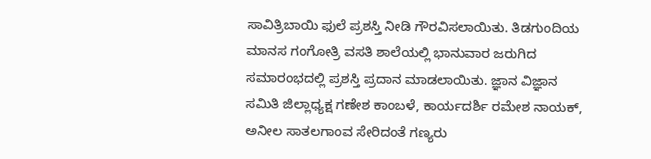ಸಾವಿತ್ರಿಬಾಯಿ ಫುಲೆ ಪ್ರಶಸ್ತಿ ನೀಡಿ ಗೌರವಿಸಲಾಯಿತು. ತಿಡಗುಂದಿಯ ಮಾನಸ ಗಂಗೋತ್ರಿ ವಸತಿ ಶಾಲೆಯಲ್ಲಿ ಭಾನುವಾರ ಜರುಗಿದ ಸಮಾರಂಭದಲ್ಲಿ ಪ್ರಶಸ್ತಿ ಪ್ರದಾನ ಮಾಡಲಾಯಿತು. ಜ್ಞಾನ ವಿಜ್ಞಾನ ಸಮಿತಿ ಜಿಲ್ಲಾಧ್ಯಕ್ಷ ಗಣೇಶ ಕಾಂಬಳೆ, ಕಾರ್ಯದರ್ಶಿ ರಮೇಶ ನಾಯಕ್, ಅನೀಲ ಸಾತಲಗಾಂವ ಸೇರಿದಂತೆ ಗಣ್ಯರು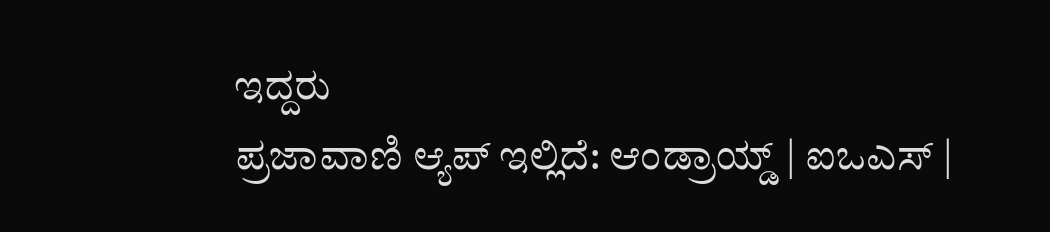ಇದ್ದರು
ಪ್ರಜಾವಾಣಿ ಆ್ಯಪ್ ಇಲ್ಲಿದೆ: ಆಂಡ್ರಾಯ್ಡ್ | ಐಒಎಸ್ |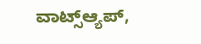ವಾಟ್ಸ್ಆ್ಯಪ್,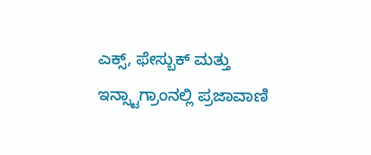ಎಕ್ಸ್, ಫೇಸ್ಬುಕ್ ಮತ್ತು ಇನ್ಸ್ಟಾಗ್ರಾಂನಲ್ಲಿ ಪ್ರಜಾವಾಣಿ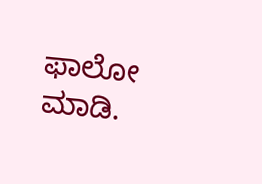ಫಾಲೋ ಮಾಡಿ.